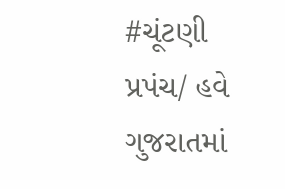#ચૂંટણી પ્રપંચ/ હવે ગુજરાતમાં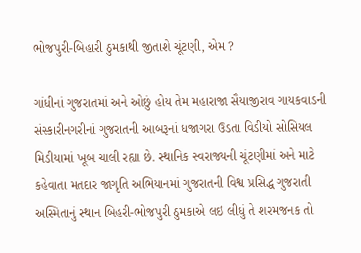ભોજપુરી-બિહારી ઠુમકાથી જીતાશે ચૂંટણી, એમ ?

ગાંધીનાં ગુજરાતમાં અને ઓછું હોય તેમ મહારાજા સૈયાજીરાવ ગાયકવાડની સંસ્કારીનગરીનાં ગુજરાતની આબરૂનાં ધજાગરા ઉડતા વિડીયો સોસિયલ મિડીયામાં ખૂબ ચાલી રહ્યા છે. સ્થાનિક સ્વરાજ્યની ચૂંટણીમાં અને માટે કહેવાતા મતદાર જાગૃતિ અભિયાનમાં ગુજરાતની વિશ્વ પ્રસિદ્ધ ગુજરાતી અસ્મિતાનું સ્થાન બિહરી-ભોજપુરી ઠુમકાએ લઇ લીધું તે શરમજનક તો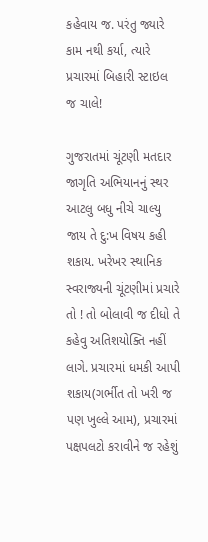કહેવાય જ. પરંતુ જ્યારે કામ નથી કર્યા, ત્યારે પ્રચારમાં બિહારી સ્ટાઇલ જ ચાલે!

ગુજરાતમાં ચૂંટણી મતદાર જાગૃતિ અભિયાનનું સ્થર આટલુ બધુ નીચે ચાલ્યુ જાય તે દુ:ખ વિષય કહી શકાય. ખરેખર સ્થાનિક સ્વરાજ્યની ચૂંટણીમાં પ્રચારે તો ! તો બોલાવી જ દીધો તે કહેવુ અતિશયોક્તિ નહીં લાગે. પ્રચારમાં ધમકી આપી શકાય(ગર્ભીત તો ખરી જ પણ ખુલ્લે આમ), પ્રચારમાં પક્ષપલટો કરાવીને જ રહેશું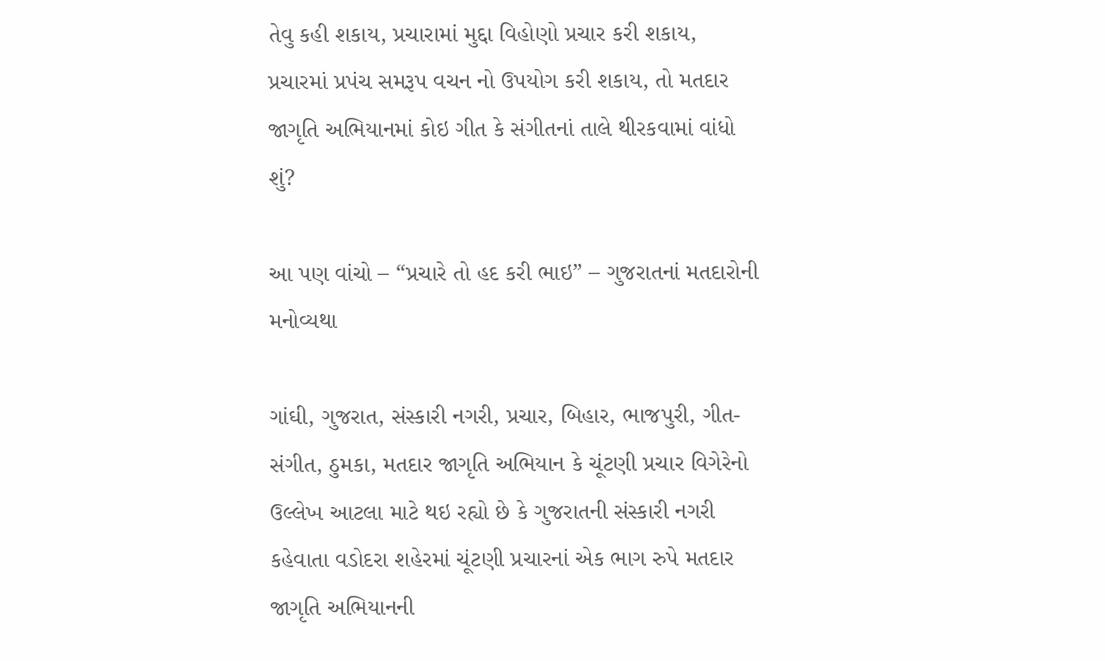તેવુ કહી શકાય, પ્રચારામાં મુદ્દા વિહોણો પ્રચાર કરી શકાય, પ્રચારમાં પ્રપંચ સમરૂપ વચન નો ઉપયોગ કરી શકાય, તો મતદાર જાગૃતિ અભિયાનમાં કોઇ ગીત કે સંગીતનાં તાલે થીરકવામાં વાંધો શું?

આ પણ વાંચો – “પ્રચારે તો હદ કરી ભાઇ” – ગુજરાતનાં મતદારોની મનોવ્યથા

ગાંઘી, ગુજરાત, સંસ્કારી નગરી, પ્રચાર, બિહાર, ભાજપુરી, ગીત-સંગીત, ઠુમકા, મતદાર જાગૃતિ અભિયાન કે ચૂંટણી પ્રચાર વિગેરેનો ઉલ્લેખ આટલા માટે થઇ રહ્યો છે કે ગુજરાતની સંસ્કારી નગરી કહેવાતા વડોદરા શહેરમાં ચૂંટણી પ્રચારનાં એક ભાગ રુપે મતદાર જાગૃતિ અભિયાનની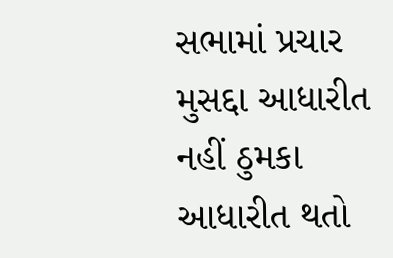સભામાં પ્રચાર મુસદ્દા આધારીત નહીં ઠુમકા આધારીત થતો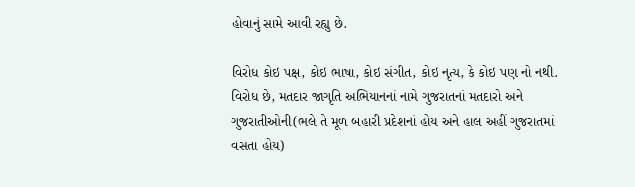હોવાનું સામે આવી રહ્યુ છે.

વિરોધ કોઇ પક્ષ, કોઇ ભાષા, કોઇ સંગીત, કોઇ નૃત્ય, કે કોઇ પણ નો નથી. વિરોધ છે, મતદાર જાગૃતિ અભિયાનનાં નામે ગુજરાતનાં મતદારો અને ગુજરાતીઓની(ભલે તે મૂળ બહારી પ્રદેશનાં હોય અને હાલ અહીં ગુજરાતમાં વસતા હોય)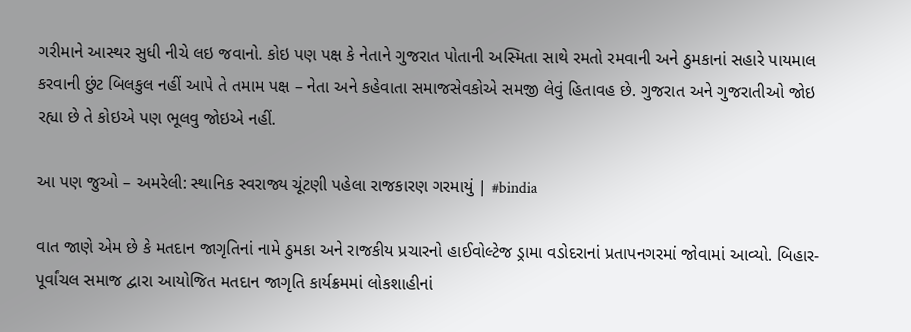ગરીમાને આસ્થર સુધી નીચે લઇ જવાનો. કોઇ પણ પક્ષ કે નેતાને ગુજરાત પોતાની અસ્મિતા સાથે રમતો રમવાની અને ઠુમકાનાં સહારે પાયમાલ કરવાની છુંટ બિલકુલ નહીં આપે તે તમામ પક્ષ – નેતા અને કહેવાતા સમાજસેવકોએ સમજી લેવું હિતાવહ છે. ગુજરાત અને ગુજરાતીઓ જોઇ રહ્યા છે તે કોઇએ પણ ભૂલવુ જોઇએ નહીં.

આ પણ જુઓ – અમરેલી: સ્થાનિક સ્વરાજ્ય ચૂંટણી પહેલા રાજકારણ ગરમાયું | #bindia

વાત જાણે એમ છે કે મતદાન જાગૃતિનાં નામે ઠુમકા અને રાજકીય પ્રચારનો હાઈવોલ્ટેજ ડ્રામા વડોદરાનાં પ્રતાપનગરમાં જોવામાં આવ્યો. બિહાર-પૂર્વાંચલ સમાજ દ્વારા આયોજિત મતદાન જાગૃતિ કાર્યક્રમમાં લોકશાહીનાં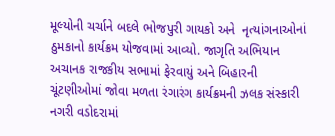મૂલ્યોની ચર્ચાને બદલે ભોજપુરી ગાયકો અને  નૃત્યાંગનાઓનાં ઠુમકાનો કાર્યક્રમ યોજવામાં આવ્યો. જાગૃતિ અભિયાન અચાનક રાજકીય સભામાં ફેરવાયું અને બિહારની ચૂંટણીઓમાં જોવા મળતા રંગારંગ કાર્યક્રમની ઝલક સંસ્કારી નગરી વડોદરામાં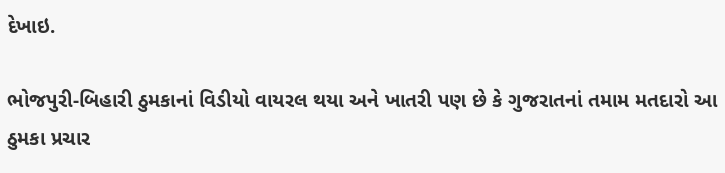દેખાઇ.

ભોજપુરી-બિહારી ઠુમકાનાં વિડીયો વાયરલ થયા અને ખાતરી પણ છે કે ગુજરાતનાં તમામ મતદારો આ ઠુમકા પ્રચાર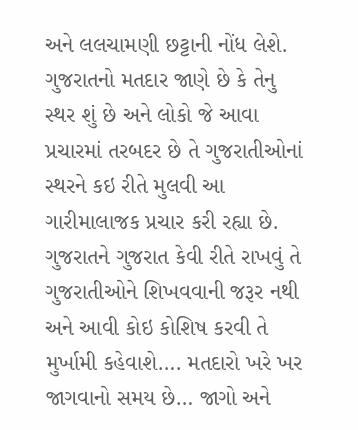અને લલચામણી છટ્ટાની નોંધ લેશે. ગુજરાતનો મતદાર જાણે છે કે તેનુ સ્થર શું છે અને લોકો જે આવા પ્રચારમાં તરબદર છે તે ગુજરાતીઓનાં સ્થરને કઇ રીતે મુલવી આ ગારીમાલાજક પ્રચાર કરી રહ્યા છે. ગુજરાતને ગુજરાત કેવી રીતે રાખવું તે ગુજરાતીઓને શિખવવાની જરૂર નથી અને આવી કોઇ કોશિષ કરવી તે મુર્ખામી કહેવાશે…. મતદારો ખરે ખર જાગવાનો સમય છે… જાગો અને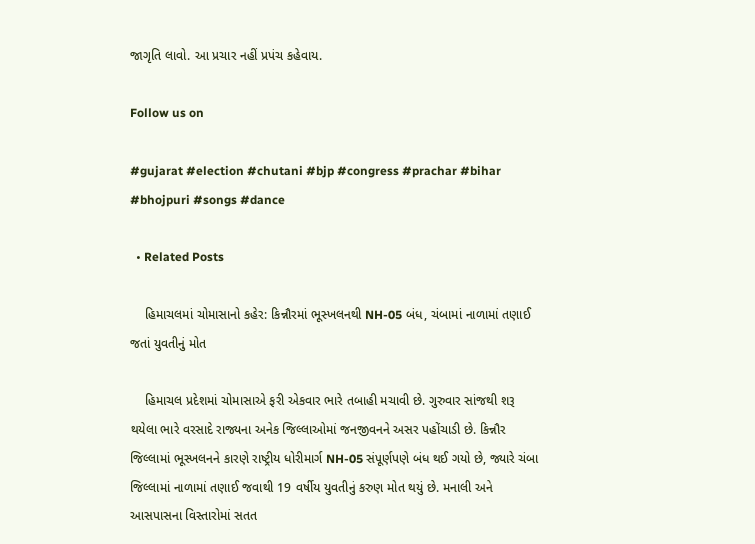જાગૃતિ લાવો. આ પ્રચાર નહીં પ્રપંચ કહેવાય.

Follow us on

#gujarat #election #chutani #bjp #congress #prachar #bihar #bhojpuri #songs #dance

  • Related Posts

    હિમાચલમાં ચોમાસાનો કહેર: કિન્નૌરમાં ભૂસ્ખલનથી NH-05 બંધ, ચંબામાં નાળામાં તણાઈ જતાં યુવતીનું મોત

    હિમાચલ પ્રદેશમાં ચોમાસાએ ફરી એકવાર ભારે તબાહી મચાવી છે. ગુરુવાર સાંજથી શરૂ થયેલા ભારે વરસાદે રાજ્યના અનેક જિલ્લાઓમાં જનજીવનને અસર પહોંચાડી છે. કિન્નૌર જિલ્લામાં ભૂસ્ખલનને કારણે રાષ્ટ્રીય ધોરીમાર્ગ NH-05 સંપૂર્ણપણે બંધ થઈ ગયો છે, જ્યારે ચંબા જિલ્લામાં નાળામાં તણાઈ જવાથી 19 વર્ષીય યુવતીનું કરુણ મોત થયું છે. મનાલી અને આસપાસના વિસ્તારોમાં સતત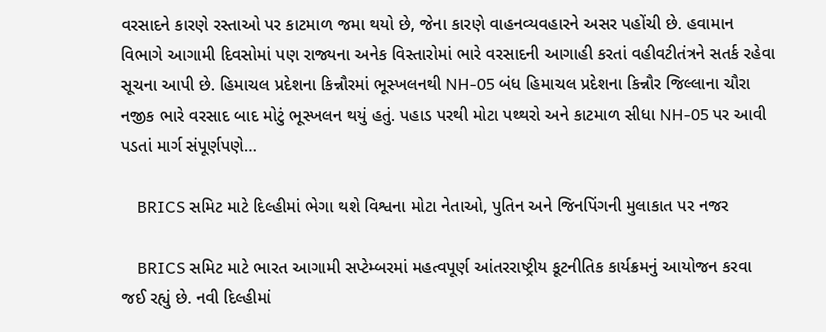વરસાદને કારણે રસ્તાઓ પર કાટમાળ જમા થયો છે, જેના કારણે વાહનવ્યવહારને અસર પહોંચી છે. હવામાન વિભાગે આગામી દિવસોમાં પણ રાજ્યના અનેક વિસ્તારોમાં ભારે વરસાદની આગાહી કરતાં વહીવટીતંત્રને સતર્ક રહેવા સૂચના આપી છે. હિમાચલ પ્રદેશના કિન્નૌરમાં ભૂસ્ખલનથી NH-05 બંધ હિમાચલ પ્રદેશના કિન્નૌર જિલ્લાના ચૌરા નજીક ભારે વરસાદ બાદ મોટું ભૂસ્ખલન થયું હતું. પહાડ પરથી મોટા પથ્થરો અને કાટમાળ સીધા NH-05 પર આવી પડતાં માર્ગ સંપૂર્ણપણે…

    BRICS સમિટ માટે દિલ્હીમાં ભેગા થશે વિશ્વના મોટા નેતાઓ, પુતિન અને જિનપિંગની મુલાકાત પર નજર

    BRICS સમિટ માટે ભારત આગામી સપ્ટેમ્બરમાં મહત્વપૂર્ણ આંતરરાષ્ટ્રીય કૂટનીતિક કાર્યક્રમનું આયોજન કરવા જઈ રહ્યું છે. નવી દિલ્હીમાં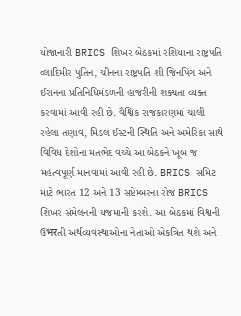યોજાનારી BRICS શિખર બેઠકમાં રશિયાના રાષ્ટ્રપતિ વ્લાદિમીર પુતિન, ચીનના રાષ્ટ્રપતિ શી જિનપિંગ અને ઈરાનના પ્રતિનિધિમંડળની હાજરીની શક્યતા વ્યક્ત કરવામાં આવી રહી છે. વૈશ્વિક રાજકારણમાં ચાલી રહેલા તણાવ, મિડલ ઈસ્ટની સ્થિતિ અને અમેરિકા સાથે વિવિધ દેશોના મતભેદ વચ્ચે આ બેઠકને ખૂબ જ મહત્વપૂર્ણ માનવામાં આવી રહી છે. BRICS સમિટ માટે ભારત 12 અને 13 સપ્ટેમ્બરના રોજ BRICS શિખર સંમેલનની યજમાની કરશે. આ બેઠકમાં વિશ્વની ઉभरતી અર્થવ્યવસ્થાઓના નેતાઓ એકત્રિત થશે અને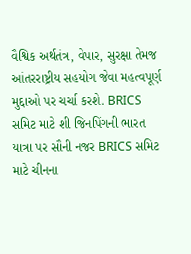વૈશ્વિક અર્થતંત્ર, વેપાર, સુરક્ષા તેમજ આંતરરાષ્ટ્રીય સહયોગ જેવા મહત્વપૂર્ણ મુદ્દાઓ પર ચર્ચા કરશે. BRICS સમિટ માટે શી જિનપિંગની ભારત યાત્રા પર સૌની નજર BRICS સમિટ માટે ચીનના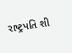રાષ્ટ્રપતિ શી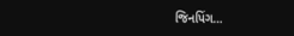જિનપિંગ…